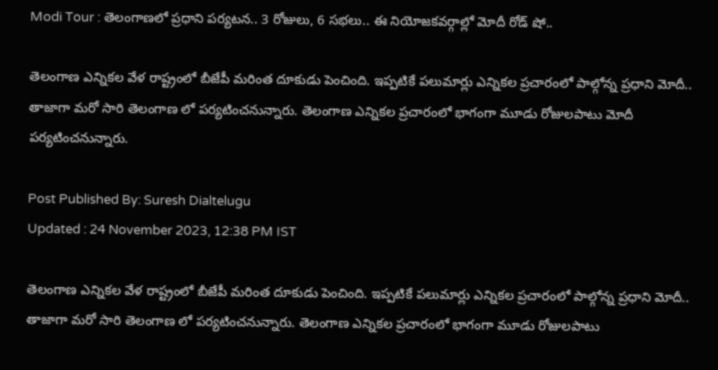Modi Tour : తెలంగాణలో ప్రధాని పర్యటన.. 3 రోజులు, 6 సభలు.. ఈ నియోజకవర్గాల్లో మోదీ రోడ్ షో..

తెలంగాణ ఎన్నికల వేళ రాష్ట్రంలో బీజేపీ మరింత దూకుడు పెంచింది. ఇప్పటికే పలుమార్లు ఎన్నికల ప్రచారంలో పాల్గోన్న ప్రధాని మోదీ.. తాజాగా మరో సారి తెలంగాణ లో పర్యటించనున్నారు. తెలంగాణ ఎన్నికల ప్రచారంలో భాగంగా మూడు రోజులపాటు మోదీ పర్యటించనున్నారు.

Post Published By: Suresh Dialtelugu
Updated : 24 November 2023, 12:38 PM IST

తెలంగాణ ఎన్నికల వేళ రాష్ట్రంలో బీజేపీ మరింత దూకుడు పెంచింది. ఇప్పటికే పలుమార్లు ఎన్నికల ప్రచారంలో పాల్గోన్న ప్రధాని మోదీ.. తాజాగా మరో సారి తెలంగాణ లో పర్యటించనున్నారు. తెలంగాణ ఎన్నికల ప్రచారంలో భాగంగా మూడు రోజులపాటు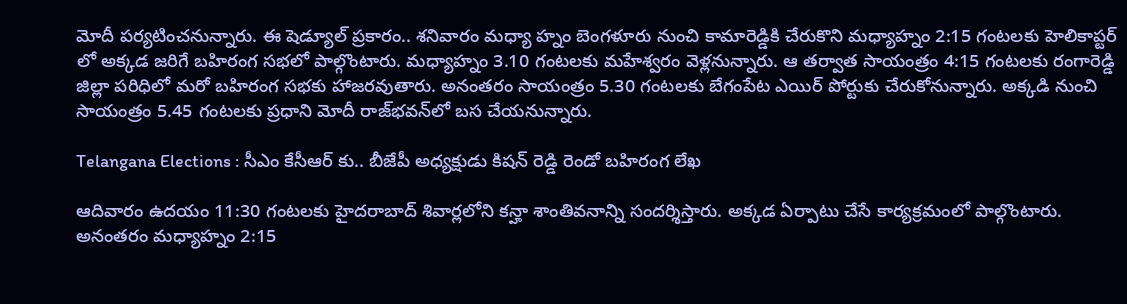మోదీ పర్యటించనున్నారు. ఈ షెడ్యూల్‌ ప్రకారం.. శనివారం మధ్యా హ్నం బెంగళూరు నుంచి కామారెడ్డికి చేరుకొని మధ్యాహ్నం 2:15 గంటలకు హెలికాప్టర్ లో అక్కడ జరిగే బహిరంగ సభలో పాల్గొంటారు. మధ్యాహ్నం 3.10 గంటలకు మహేశ్వరం వెళ్లనున్నారు. ఆ తర్వాత సాయంత్రం 4:15 గంటలకు రంగారెడ్డి జిల్లా పరిధిలో మరో బహిరంగ సభకు హాజరవుతారు. అనంతరం సాయంత్రం 5.30 గంటలకు బేగంపేట ఎయిర్ పోర్టుకు చేరుకోనున్నారు. అక్కడి నుంచి సాయంత్రం 5.45 గంటలకు ప్రధాని మోదీ రాజ్‌భవన్‌లో బస చేయనున్నారు.

Telangana Elections : సీఎం కేసీఆర్ కు.. బీజేపీ అధ్యక్షుడు కిషన్ రెడ్డి రెండో బహిరంగ లేఖ

ఆదివారం ఉదయం 11:30 గంటలకు హైదరాబాద్‌ శివార్లలోని కన్హా శాంతివనాన్ని సందర్శిస్తారు. అక్కడ ఏర్పాటు చేసే కార్యక్రమంలో పాల్గొంటారు. అనంతరం మధ్యాహ్నం 2:15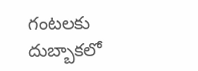గంటలకు దుబ్బాకలో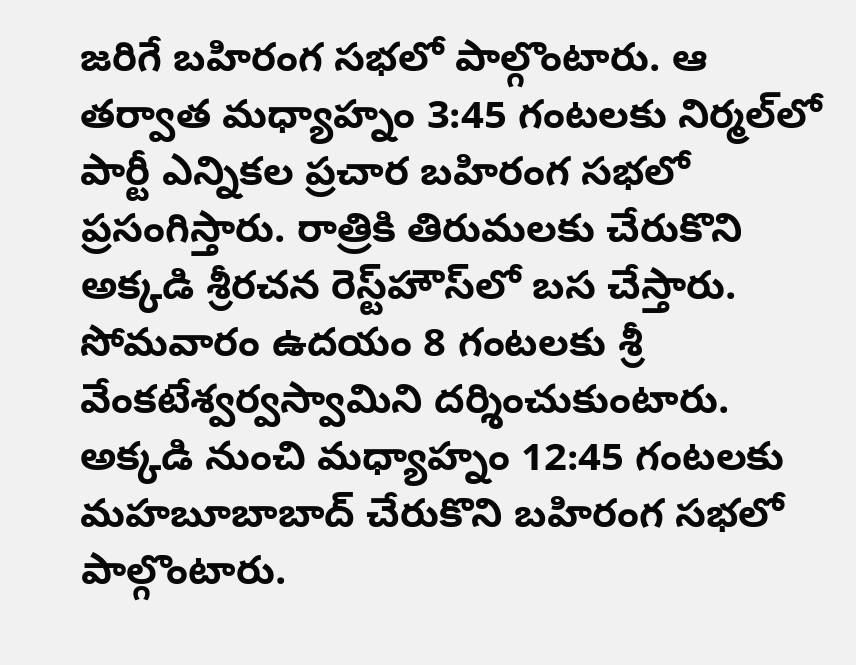జరిగే బహిరంగ సభలో పాల్గొంటారు. ఆ తర్వాత మధ్యాహ్నం 3:45 గంటలకు నిర్మల్‌లో పార్టీ ఎన్నికల ప్రచార బహిరంగ సభలో ప్రసంగిస్తారు. రాత్రికి తిరుమలకు చేరుకొని అక్కడి శ్రీరచన రెస్ట్‌హౌస్‌లో బస చేస్తారు. సోమవారం ఉదయం 8 గంటలకు శ్రీ వేంకటేశ్వర్వస్వామిని దర్శించుకుంటారు. అక్కడి నుంచి మధ్యాహ్నం 12:45 గంటలకు మహబూబాబాద్‌ చేరుకొని బహిరంగ సభలో పాల్గొంటారు.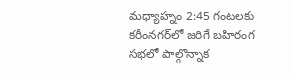మధ్యాహ్నం 2:45 గంటలకు కరీంనగర్‌లో జరిగే బహిరంగ సభలో పాల్గొన్నాక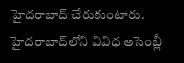హైదరాబాద్‌ చేరుకుంటారు. హైదరాబాద్‌లోని వివిధ అసెంబ్లీ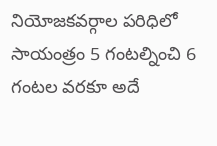నియోజకవర్గాల పరిధిలో సాయంత్రం 5 గంటల్నించి 6 గంటల వరకూ అదే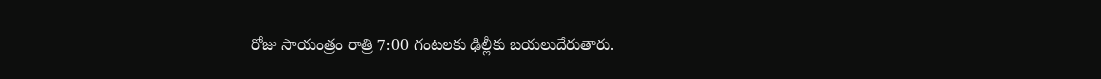రోజు సాయంత్రం రాత్రి 7:00 గంటలకు ఢిల్లీకు బయలుదేరుతారు.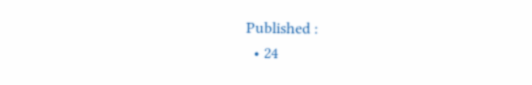Published :
  • 24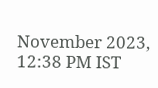November 2023, 12:38 PM IST